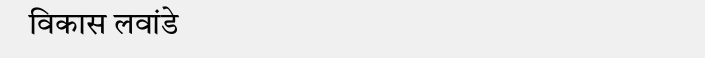विकास लवांडे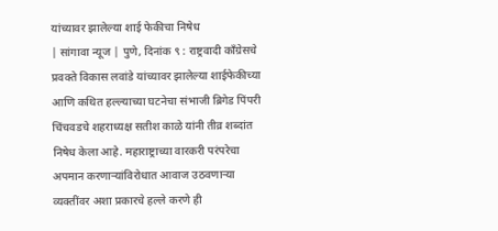यांच्यावर झालेल्या शाई फेकीचा निषेध
| सांगावा न्यूज | पुणे, दिनांक ९ : राष्ट्रवादी काँग्रेसचे प्रवक्ते विकास लवांडे यांच्यावर झालेल्या शाईफेकीच्या आणि कथित हल्ल्याच्या घटनेचा संभाजी ब्रिगेड पिंपरी चिंचवडचे शहराध्यक्ष सतीश काळे यांनी तीव्र शब्दांत निषेध केला आहे. महाराष्ट्राच्या वारकरी परंपरेचा अपमान करणाऱ्यांविरोधात आवाज उठवणाऱ्या व्यक्तींवर अशा प्रकारचे हल्ले करणे ही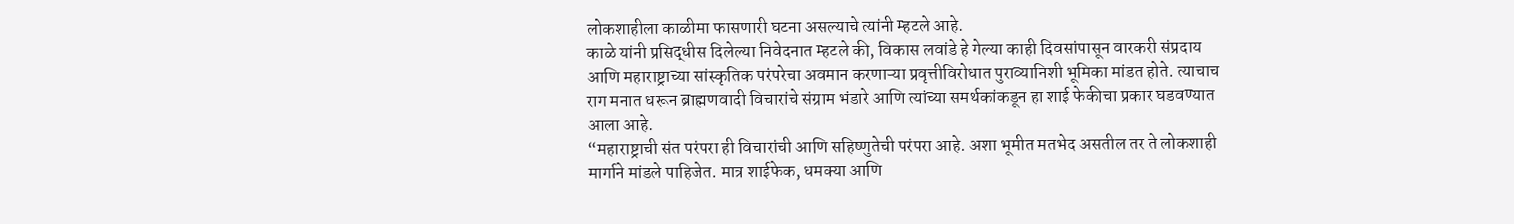लोकशाहीला काळीमा फासणारी घटना असल्याचे त्यांनी म्हटले आहे.
काळे यांनी प्रसिद्धीस दिलेल्या निवेदनात म्हटले की, विकास लवांडे हे गेल्या काही दिवसांपासून वारकरी संप्रदाय आणि महाराष्ट्राच्या सांस्कृतिक परंपरेचा अवमान करणाऱ्या प्रवृत्तीविरोधात पुराव्यानिशी भूमिका मांडत होते. त्याचाच राग मनात धरून ब्राह्मणवादी विचारांचे संग्राम भंडारे आणि त्यांच्या समर्थकांकडून हा शाई फेकीचा प्रकार घडवण्यात आला आहे.
“महाराष्ट्राची संत परंपरा ही विचारांची आणि सहिष्णुतेची परंपरा आहे. अशा भूमीत मतभेद असतील तर ते लोकशाही मार्गाने मांडले पाहिजेत. मात्र शाईफेक, धमक्या आणि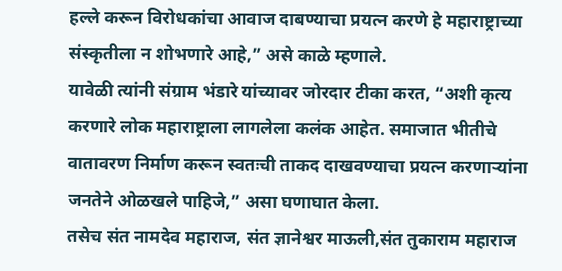हल्ले करून विरोधकांचा आवाज दाबण्याचा प्रयत्न करणे हे महाराष्ट्राच्या संस्कृतीला न शोभणारे आहे,” असे काळे म्हणाले.
यावेळी त्यांनी संग्राम भंडारे यांच्यावर जोरदार टीका करत, “अशी कृत्य करणारे लोक महाराष्ट्राला लागलेला कलंक आहेत. समाजात भीतीचे वातावरण निर्माण करून स्वतःची ताकद दाखवण्याचा प्रयत्न करणाऱ्यांना जनतेने ओळखले पाहिजे,” असा घणाघात केला.
तसेच संत नामदेव महाराज, संत ज्ञानेश्वर माऊली,संत तुकाराम महाराज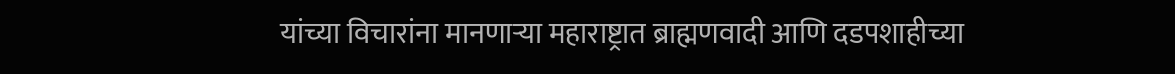यांच्या विचारांना मानणाऱ्या महाराष्ट्रात ब्राह्मणवादी आणि दडपशाहीच्या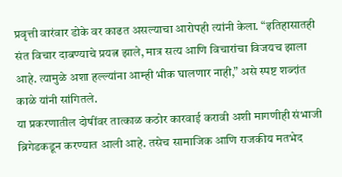प्रवृत्ती वारंवार डोके वर काढत असल्याचा आरोपही त्यांनी केला. “इतिहासातही संत विचार दाबण्याचे प्रयत्न झाले, मात्र सत्य आणि विचारांचा विजयच झाला आहे. त्यामुळे अशा हल्ल्यांना आम्ही भीक घालणार नाही,” असे स्पष्ट शब्दांत काळे यांनी सांगितले.
या प्रकरणातील दोषींवर तात्काळ कठोर कारवाई करावी अशी मागणीही संभाजी ब्रिगेडकडून करण्यात आली आहे. तसेच सामाजिक आणि राजकीय मतभेद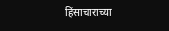हिंसाचाराच्या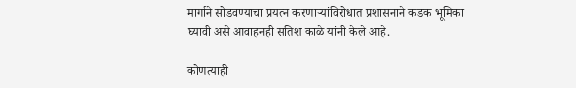मार्गाने सोडवण्याचा प्रयत्न करणाऱ्यांविरोधात प्रशासनाने कडक भूमिका घ्यावी असे आवाहनही सतिश काळे यांनी केले आहे.

कोणत्याही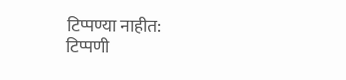टिप्पण्या नाहीत:
टिप्पणी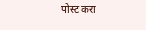पोस्ट करा